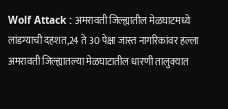Wolf Attack : अमरावती जिल्ह्यातील मेळघाटमध्ये लांडग्याची दहशत,24 ते 30 पेक्षा जास्त नागरिकांवर हल्ला
अमरावती जिल्ह्यातल्या मेळघाटातील धारणी तालुक्यात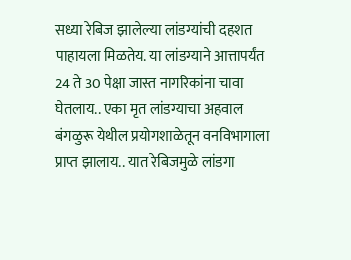सध्या रेबिज झालेल्या लांडग्यांची दहशत पाहायला मिळतेय. या लांडग्याने आत्तापर्यंत 24 ते 30 पेक्षा जास्त नागरिकांना चावा घेतलाय.. एका मृत लांडग्याचा अहवाल बंगळुरू येथील प्रयोगशाळेतून वनविभागाला प्राप्त झालाय.. यात रेबिजमुळे लांडगा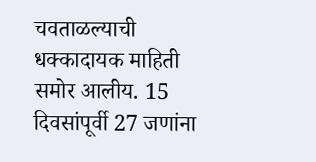चवताळल्याची धक्कादायक माहिती समोर आलीय. 15 दिवसांपूर्वी 27 जणांना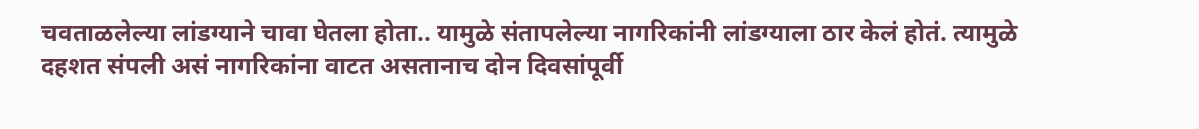चवताळलेल्या लांडग्याने चावा घेतला होता.. यामुळे संतापलेल्या नागरिकांनी लांडग्याला ठार केलं होतं. त्यामुळे दहशत संपली असं नागरिकांना वाटत असतानाच दोन दिवसांपूर्वी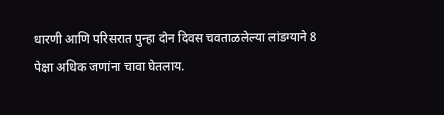धारणी आणि परिसरात पुन्हा दोन दिवस चवताळलेल्या लांडग्याने 8 पेक्षा अधिक जणांना चावा घेतलाय.